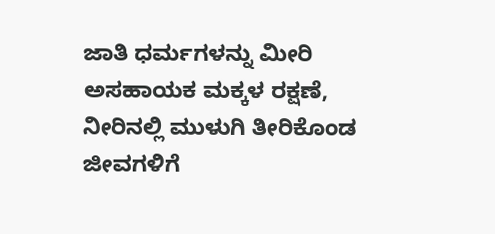ಜಾತಿ ಧರ್ಮಗಳನ್ನು ಮೀರಿ ಅಸಹಾಯಕ ಮಕ್ಕಳ ರಕ್ಷಣೆ, ನೀರಿನಲ್ಲಿ ಮುಳುಗಿ ತೀರಿಕೊಂಡ ಜೀವಗಳಿಗೆ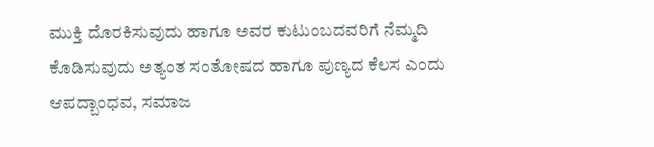ಮುಕ್ತಿ ದೊರಕಿಸುವುದು ಹಾಗೂ ಅವರ ಕುಟುಂಬದವರಿಗೆ ನೆಮ್ಮದಿ ಕೊಡಿಸುವುದು ಅತ್ಯಂತ ಸಂತೋಷದ ಹಾಗೂ ಪುಣ್ಯದ ಕೆಲಸ ಎಂದು ಆಪದ್ಬಾಂಧವ, ಸಮಾಜ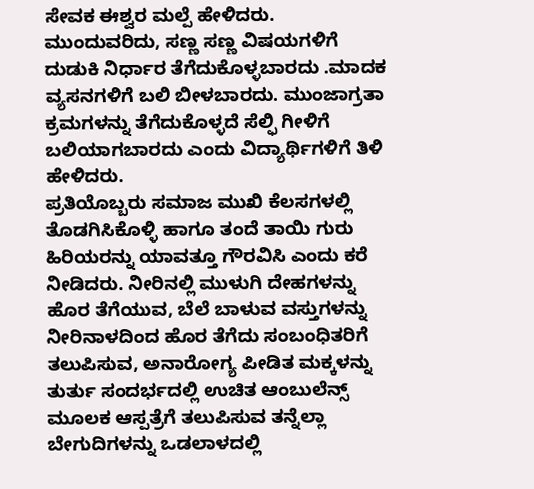ಸೇವಕ ಈಶ್ವರ ಮಲ್ಪೆ ಹೇಳಿದರು. ಮುಂದುವರಿದು, ಸಣ್ಣ ಸಣ್ಣ ವಿಷಯಗಳಿಗೆ ದುಡುಕಿ ನಿರ್ಧಾರ ತೆಗೆದುಕೊಳ್ಳಬಾರದು .ಮಾದಕ ವ್ಯಸನಗಳಿಗೆ ಬಲಿ ಬೀಳಬಾರದು. ಮುಂಜಾಗ್ರತಾ ಕ್ರಮಗಳನ್ನು ತೆಗೆದುಕೊಳ್ಳದೆ ಸೆಲ್ಫಿ ಗೀಳಿಗೆ ಬಲಿಯಾಗಬಾರದು ಎಂದು ವಿದ್ಯಾರ್ಥಿಗಳಿಗೆ ತಿಳಿ ಹೇಳಿದರು.
ಪ್ರತಿಯೊಬ್ಬರು ಸಮಾಜ ಮುಖಿ ಕೆಲಸಗಳಲ್ಲಿ ತೊಡಗಿಸಿಕೊಳ್ಳಿ ಹಾಗೂ ತಂದೆ ತಾಯಿ ಗುರು ಹಿರಿಯರನ್ನು ಯಾವತ್ತೂ ಗೌರವಿಸಿ ಎಂದು ಕರೆ ನೀಡಿದರು. ನೀರಿನಲ್ಲಿ ಮುಳುಗಿ ದೇಹಗಳನ್ನು ಹೊರ ತೆಗೆಯುವ, ಬೆಲೆ ಬಾಳುವ ವಸ್ತುಗಳನ್ನು ನೀರಿನಾಳದಿಂದ ಹೊರ ತೆಗೆದು ಸಂಬಂಧಿತರಿಗೆ ತಲುಪಿಸುವ, ಅನಾರೋಗ್ಯ ಪೀಡಿತ ಮಕ್ಕಳನ್ನು ತುರ್ತು ಸಂದರ್ಭದಲ್ಲಿ ಉಚಿತ ಆಂಬುಲೆನ್ಸ್ ಮೂಲಕ ಆಸ್ಪತ್ರೆಗೆ ತಲುಪಿಸುವ ತನ್ನೆಲ್ಲಾ ಬೇಗುದಿಗಳನ್ನು ಒಡಲಾಳದಲ್ಲಿ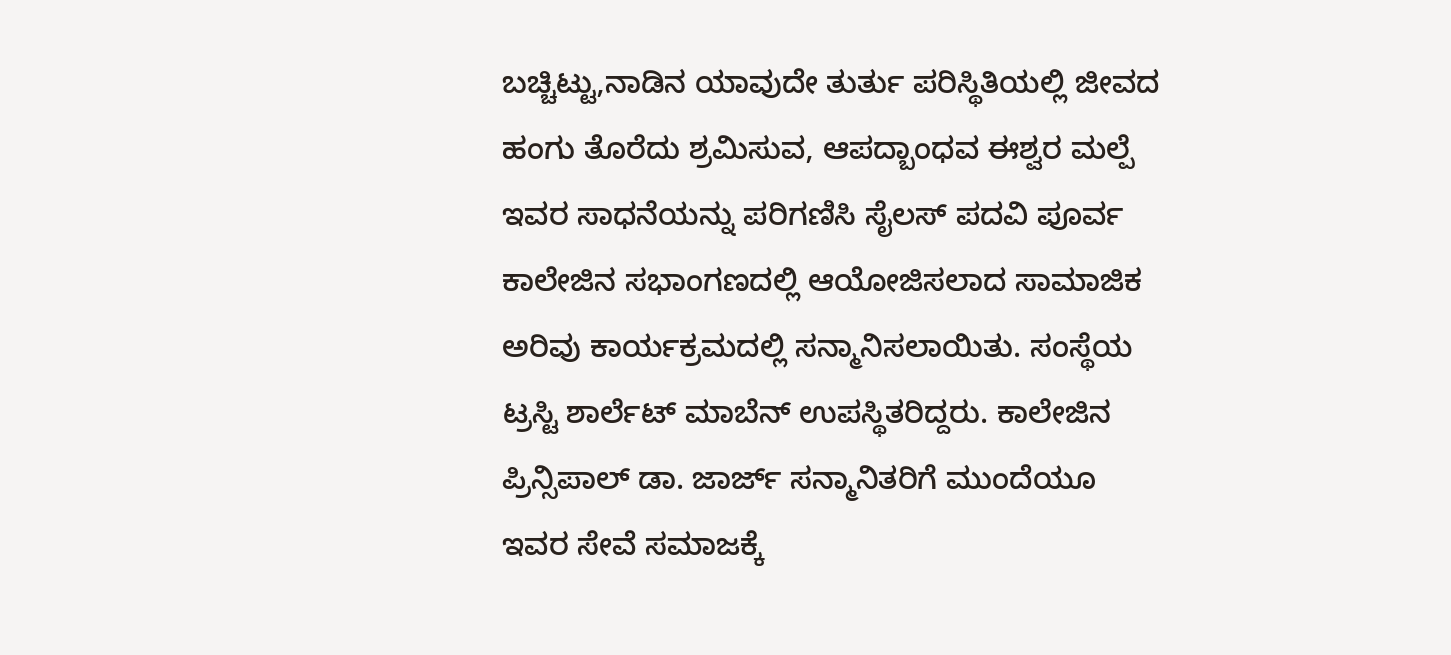ಬಚ್ಚಿಟ್ಟು,ನಾಡಿನ ಯಾವುದೇ ತುರ್ತು ಪರಿಸ್ಥಿತಿಯಲ್ಲಿ ಜೀವದ ಹಂಗು ತೊರೆದು ಶ್ರಮಿಸುವ, ಆಪದ್ಬಾಂಧವ ಈಶ್ವರ ಮಲ್ಪೆ ಇವರ ಸಾಧನೆಯನ್ನು ಪರಿಗಣಿಸಿ ಸೈಲಸ್ ಪದವಿ ಪೂರ್ವ ಕಾಲೇಜಿನ ಸಭಾಂಗಣದಲ್ಲಿ ಆಯೋಜಿಸಲಾದ ಸಾಮಾಜಿಕ ಅರಿವು ಕಾರ್ಯಕ್ರಮದಲ್ಲಿ ಸನ್ಮಾನಿಸಲಾಯಿತು. ಸಂಸ್ಥೆಯ ಟ್ರಸ್ಟಿ ಶಾರ್ಲೆಟ್ ಮಾಬೆನ್ ಉಪಸ್ಥಿತರಿದ್ದರು. ಕಾಲೇಜಿನ ಪ್ರಿನ್ಸಿಪಾಲ್ ಡಾ. ಜಾರ್ಜ್ ಸನ್ಮಾನಿತರಿಗೆ ಮುಂದೆಯೂ ಇವರ ಸೇವೆ ಸಮಾಜಕ್ಕೆ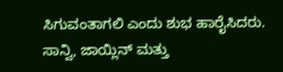ಸಿಗುವಂತಾಗಲಿ ಎಂದು ಶುಭ ಹಾರೈಸಿದರು.
ಸಾನ್ವಿ, ಜಾಯ್ಲಿನ್ ಮತ್ತು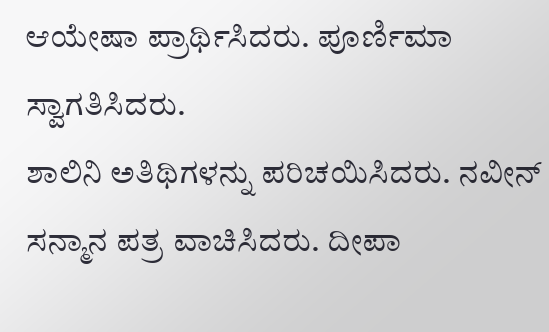ಆಯೇಷಾ ಪ್ರಾರ್ಥಿಸಿದರು. ಪೂರ್ಣಿಮಾ ಸ್ವಾಗತಿಸಿದರು.
ಶಾಲಿನಿ ಅತಿಥಿಗಳನ್ನು ಪರಿಚಯಿಸಿದರು. ನವೀನ್ ಸನ್ಮಾನ ಪತ್ರ ವಾಚಿಸಿದರು. ದೀಪಾ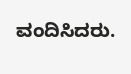ವಂದಿಸಿದರು.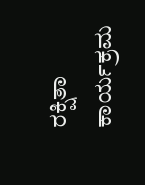ರಕ್ಷಿತಾ ಕಾರ್ಯಕ್ರಮ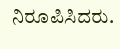ನಿರೂಪಿಸಿದರು.